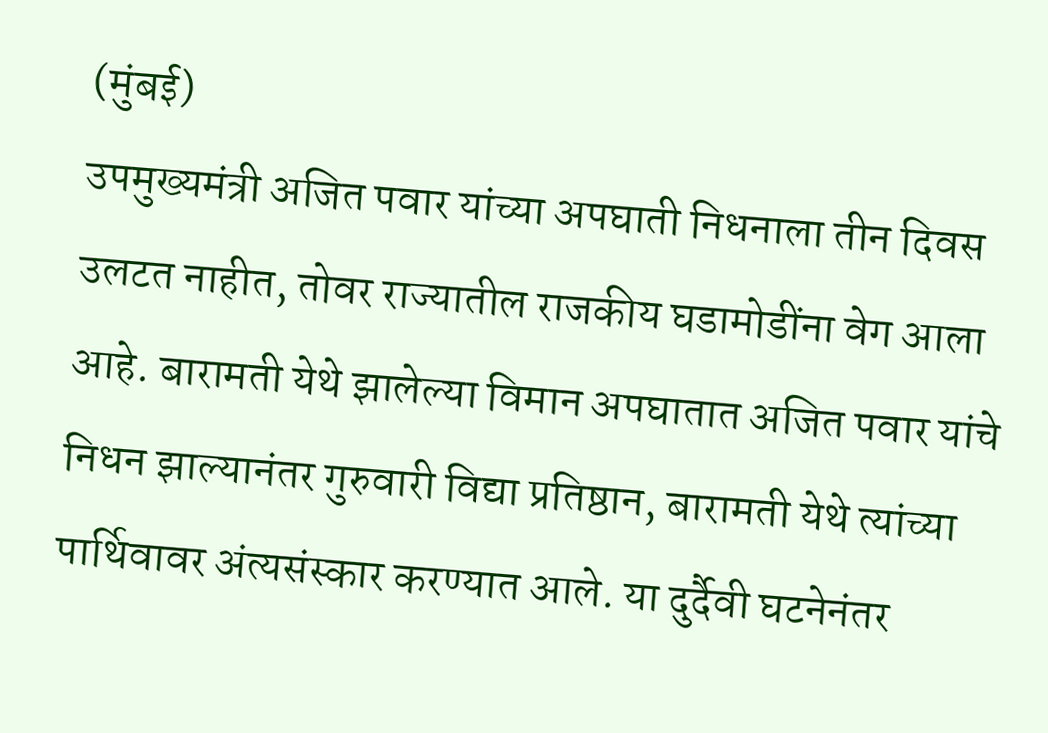(मुंबई)
उपमुख्यमंत्री अजित पवार यांच्या अपघाती निधनाला तीन दिवस उलटत नाहीत, तोवर राज्यातील राजकीय घडामोडींना वेग आला आहे. बारामती येथे झालेल्या विमान अपघातात अजित पवार यांचे निधन झाल्यानंतर गुरुवारी विद्या प्रतिष्ठान, बारामती येथे त्यांच्या पार्थिवावर अंत्यसंस्कार करण्यात आले. या दुर्दैवी घटनेनंतर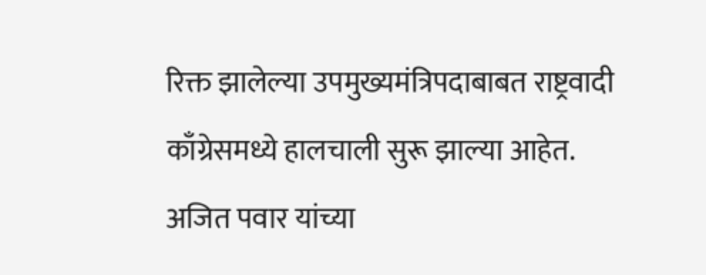रिक्त झालेल्या उपमुख्यमंत्रिपदाबाबत राष्ट्रवादी काँग्रेसमध्ये हालचाली सुरू झाल्या आहेत.
अजित पवार यांच्या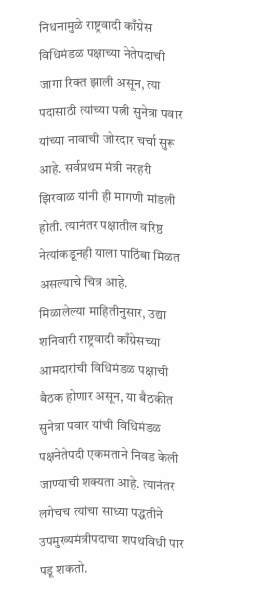निधनामुळे राष्ट्रवादी काँग्रेस विधिमंडळ पक्षाच्या नेतेपदाची जागा रिक्त झाली असून, त्या पदासाठी त्यांच्या पत्नी सुनेत्रा पवार यांच्या नावाची जोरदार चर्चा सुरू आहे. सर्वप्रथम मंत्री नरहरी झिरवाळ यांनी ही मागणी मांडली होती. त्यानंतर पक्षातील वरिष्ठ नेत्यांकडूनही याला पाठिंबा मिळत असल्याचे चित्र आहे.
मिळालेल्या माहितीनुसार, उद्या शनिवारी राष्ट्रवादी काँग्रेसच्या आमदारांची विधिमंडळ पक्षाची बैठक होणार असून, या बैठकीत सुनेत्रा पवार यांची विधिमंडळ पक्षनेतेपदी एकमताने निवड केली जाण्याची शक्यता आहे. त्यानंतर लगेचच त्यांचा साध्या पद्धतीने उपमुख्यमंत्रीपदाचा शपथविधी पार पडू शकतो.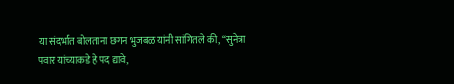या संदर्भात बोलताना छगन भुजबळ यांनी सांगितले की, “सुनेत्रा पवार यांच्याकडे हे पद द्यावे,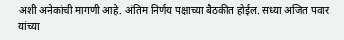अशी अनेकांची मागणी आहे. अंतिम निर्णय पक्षाच्या बैठकीत होईल. सध्या अजित पवार यांच्या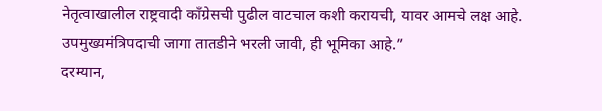नेतृत्वाखालील राष्ट्रवादी काँग्रेसची पुढील वाटचाल कशी करायची, यावर आमचे लक्ष आहे. उपमुख्यमंत्रिपदाची जागा तातडीने भरली जावी, ही भूमिका आहे.”
दरम्यान,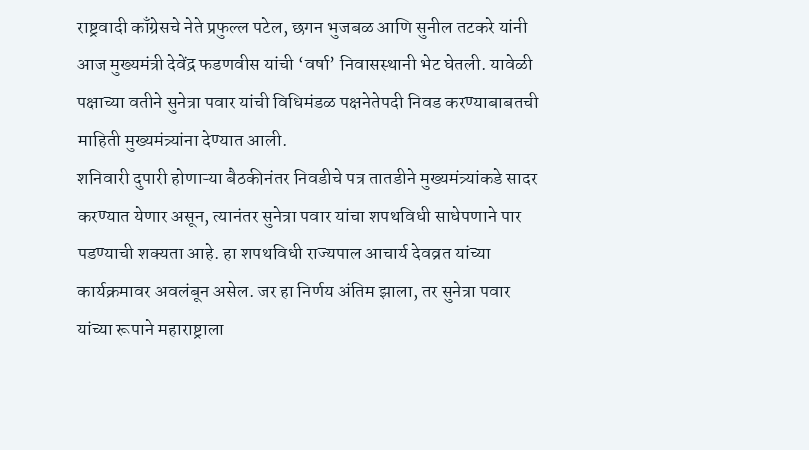राष्ट्रवादी काँग्रेसचे नेते प्रफुल्ल पटेल, छगन भुजबळ आणि सुनील तटकरे यांनी आज मुख्यमंत्री देवेंद्र फडणवीस यांची ‘वर्षा’ निवासस्थानी भेट घेतली. यावेळी पक्षाच्या वतीने सुनेत्रा पवार यांची विधिमंडळ पक्षनेतेपदी निवड करण्याबाबतची माहिती मुख्यमंत्र्यांना देण्यात आली.
शनिवारी दुपारी होणाऱ्या बैठकीनंतर निवडीचे पत्र तातडीने मुख्यमंत्र्यांकडे सादर करण्यात येणार असून, त्यानंतर सुनेत्रा पवार यांचा शपथविधी साधेपणाने पार पडण्याची शक्यता आहे. हा शपथविधी राज्यपाल आचार्य देवव्रत यांच्या कार्यक्रमावर अवलंबून असेल. जर हा निर्णय अंतिम झाला, तर सुनेत्रा पवार यांच्या रूपाने महाराष्ट्राला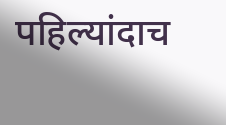पहिल्यांदाच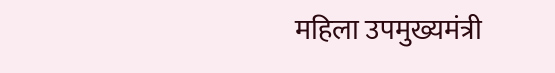महिला उपमुख्यमंत्री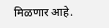मिळणार आहे.